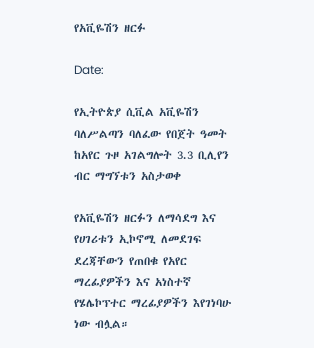የአቪዬሽን ዘርፉ

Date:

የኢትዮጵያ ሲቪል አቪዬሽን ባለሥልጣን ባለፈው የበጀት ዓመት ከአየር ጉዞ አገልግሎት 3.3 ቢሊየን ብር ማግኘቱን አስታወቀ

የአቪዬሽን ዘርፉን ለማሳደግ እና የሀገሪቱን ኢኮኖሚ ለመደገፍ ደረጃቸውን የጠበቁ የአየር ማረፊያዎችን እና አነስተኛ የሄሌኮፕተር ማረፊያዎችን እየገነባሁ ነው ብሏል።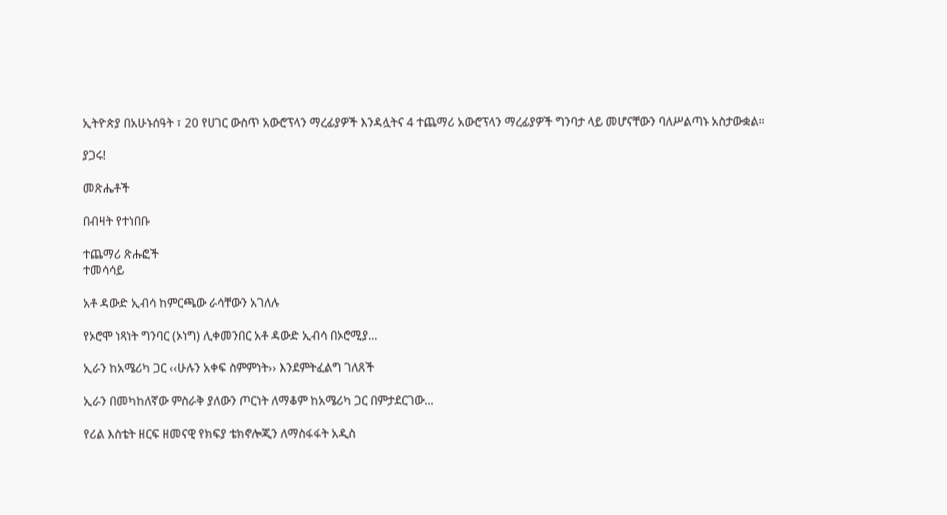ኢትዮጵያ በአሁኑሰዓት ፣ 20 የሀገር ውስጥ አውሮፕላን ማረፊያዎች እንዳሏትና 4 ተጨማሪ አውሮፕላን ማረፊያዎች ግንባታ ላይ መሆናቸውን ባለሥልጣኑ አስታውቋል።

ያጋሩ!

መጽሔቶች

በብዛት የተነበቡ

ተጨማሪ ጽሑፎች
ተመሳሳይ

አቶ ዳውድ ኢብሳ ከምርጫው ራሳቸውን አገለሉ

የኦሮሞ ነጻነት ግንባር (ኦነግ) ሊቀመንበር አቶ ዳውድ ኢብሳ በኦሮሚያ...

ኢራን ከአሜሪካ ጋር ‹‹ሁሉን አቀፍ ስምምነት›› እንደምትፈልግ ገለጸች

ኢራን በመካከለኛው ምስራቅ ያለውን ጦርነት ለማቆም ከአሜሪካ ጋር በምታደርገው...

የሪል እስቴት ዘርፍ ዘመናዊ የክፍያ ቴክኖሎጂን ለማስፋፋት አዲስ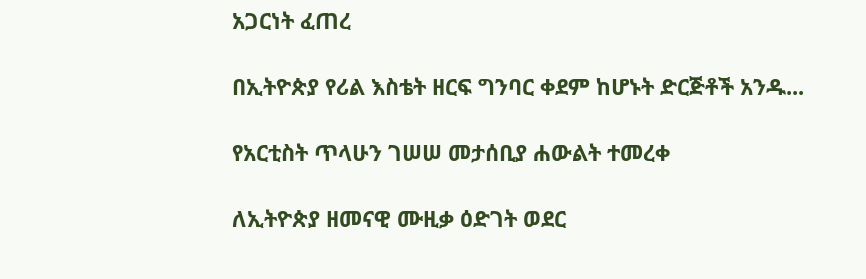አጋርነት ፈጠረ

በኢትዮጵያ የሪል እስቴት ዘርፍ ግንባር ቀደም ከሆኑት ድርጅቶች አንዱ...

የአርቲስት ጥላሁን ገሠሠ መታሰቢያ ሐውልት ተመረቀ

ለኢትዮጵያ ዘመናዊ ሙዚቃ ዕድገት ወደር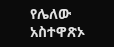የሌለው አስተዋጽኦ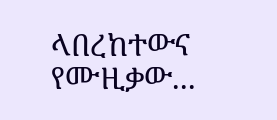ላበረከተውና የሙዚቃው...